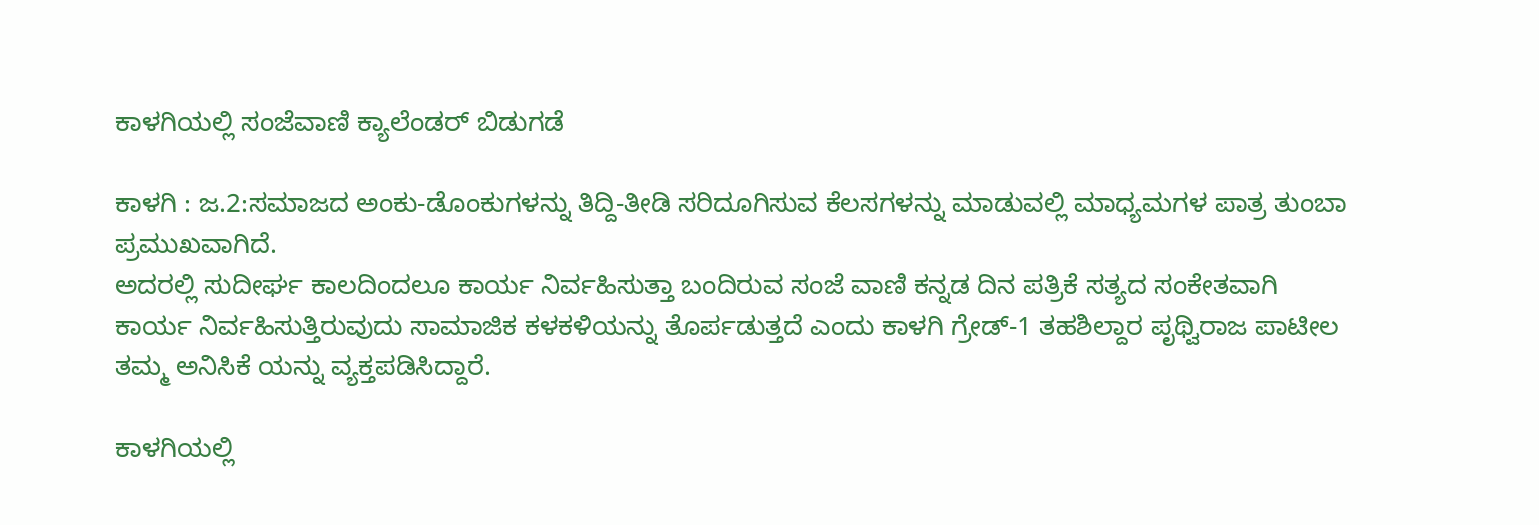ಕಾಳಗಿಯಲ್ಲಿ ಸಂಜೆವಾಣಿ ಕ್ಯಾಲೆಂಡರ್ ಬಿಡುಗಡೆ

ಕಾಳಗಿ : ಜ.2:ಸಮಾಜದ ಅಂಕು-ಡೊಂಕುಗಳನ್ನು ತಿದ್ದಿ-ತೀಡಿ ಸರಿದೂಗಿಸುವ ಕೆಲಸಗಳನ್ನು ಮಾಡುವಲ್ಲಿ ಮಾಧ್ಯಮಗಳ ಪಾತ್ರ ತುಂಬಾ ಪ್ರಮುಖವಾಗಿದೆ.
ಅದರಲ್ಲಿ ಸುದೀರ್ಘ ಕಾಲದಿಂದಲೂ ಕಾರ್ಯ ನಿರ್ವಹಿಸುತ್ತಾ ಬಂದಿರುವ ಸಂಜೆ ವಾಣಿ ಕನ್ನಡ ದಿನ ಪತ್ರಿಕೆ ಸತ್ಯದ ಸಂಕೇತವಾಗಿ ಕಾರ್ಯ ನಿರ್ವಹಿಸುತ್ತಿರುವುದು ಸಾಮಾಜಿಕ ಕಳಕಳಿಯನ್ನು ತೊರ್ಪಡುತ್ತದೆ ಎಂದು ಕಾಳಗಿ ಗ್ರೇಡ್-1 ತಹಶಿಲ್ದಾರ ಪೃಥ್ವಿರಾಜ ಪಾಟೀಲ ತಮ್ಮ ಅನಿಸಿಕೆ ಯನ್ನು ವ್ಯಕ್ತಪಡಿಸಿದ್ದಾರೆ.

ಕಾಳಗಿಯಲ್ಲಿ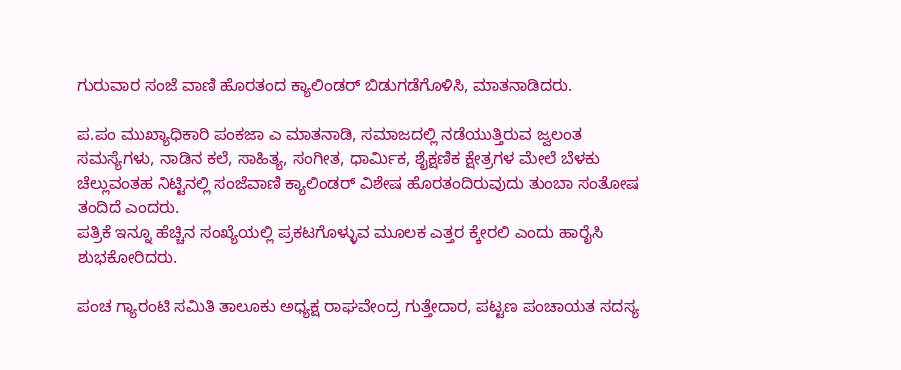ಗುರುವಾರ ಸಂಜೆ ವಾಣಿ ಹೊರತಂದ ಕ್ಯಾಲಿಂಡರ್ ಬಿಡುಗಡೆಗೊಳಿಸಿ, ಮಾತನಾಡಿದರು.

ಪ.ಪಂ ಮುಖ್ಯಾಧಿಕಾರಿ ಪಂಕಜಾ ಎ ಮಾತನಾಡಿ, ಸಮಾಜದಲ್ಲಿ ನಡೆಯುತ್ತಿರುವ ಜ್ವಲಂತ ಸಮಸ್ಯೆಗಳು, ನಾಡಿನ ಕಲೆ, ಸಾಹಿತ್ಯ, ಸಂಗೀತ, ಧಾರ್ಮಿಕ, ಶೈಕ್ಷಣಿಕ ಕ್ಷೇತ್ರಗಳ ಮೇಲೆ ಬೆಳಕು ಚೆಲ್ಲುವಂತಹ ನಿಟ್ಟಿನಲ್ಲಿ ಸಂಜೆವಾಣಿ ಕ್ಯಾಲಿಂಡರ್ ವಿಶೇಷ ಹೊರತಂದಿರುವುದು ತುಂಬಾ ಸಂತೋಷ ತಂದಿದೆ ಎಂದರು.
ಪತ್ರಿಕೆ ಇನ್ನೂ ಹೆಚ್ಚಿನ ಸಂಖ್ಯೆಯಲ್ಲಿ ಪ್ರಕಟಗೊಳ್ಳುವ ಮೂಲಕ ಎತ್ತರ ಕ್ಕೇರಲಿ ಎಂದು ಹಾರೈಸಿ ಶುಭಕೋರಿದರು.

ಪಂಚ ಗ್ಯಾರಂಟಿ ಸಮಿತಿ ತಾಲೂಕು ಅಧ್ಯಕ್ಷ ರಾಘವೇಂದ್ರ ಗುತ್ತೇದಾರ, ಪಟ್ಟಣ ಪಂಚಾಯತ ಸದಸ್ಯ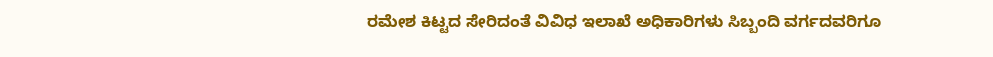ರಮೇಶ ಕಿಟ್ಟದ ಸೇರಿದಂತೆ ವಿವಿಧ ಇಲಾಖೆ ಅಧಿಕಾರಿಗಳು ಸಿಬ್ಬಂದಿ ವರ್ಗದವರಿಗೂ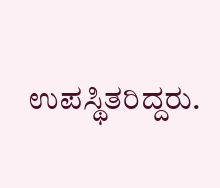ಉಪಸ್ಥಿತರಿದ್ದರು.